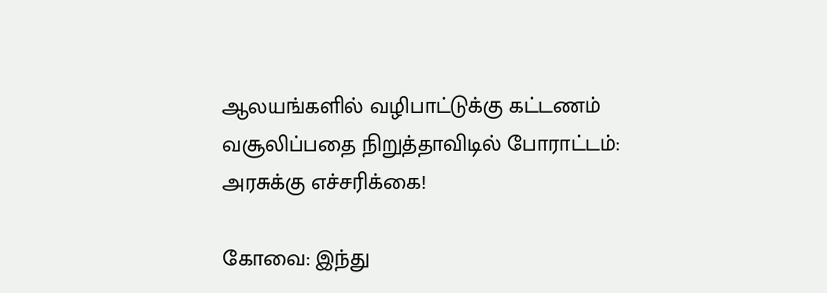ஆலயங்களில் வழிபாட்டுக்கு கட்டணம் வசூலிப்பதை நிறுத்தாவிடில் போராட்டம்: அரசுக்கு எச்சரிக்கை!

கோவை: இந்து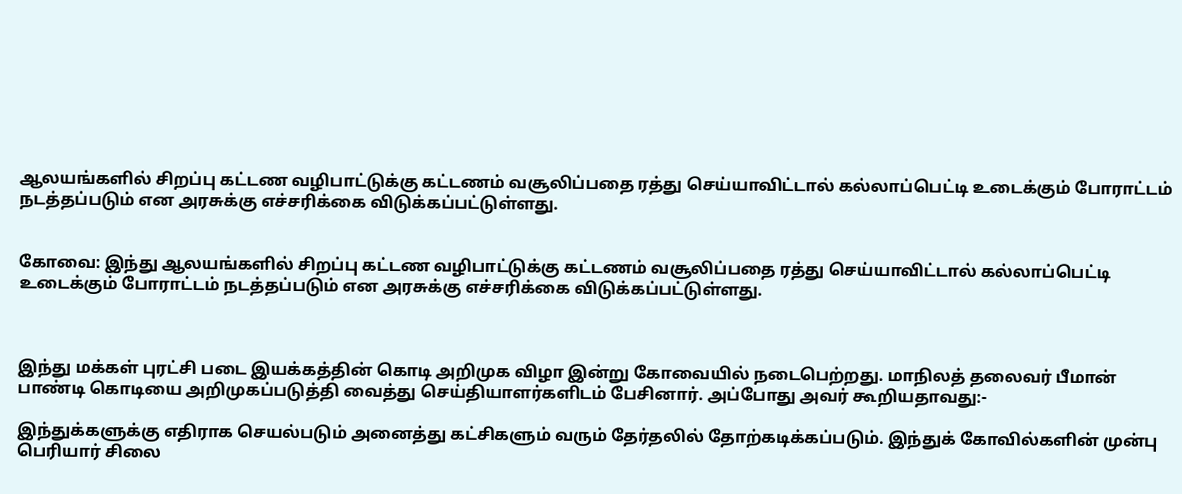ஆலயங்களில் சிறப்பு கட்டண வழிபாட்டுக்கு கட்டணம் வசூலிப்பதை ரத்து செய்யாவிட்டால் கல்லாப்பெட்டி உடைக்கும் போராட்டம் நடத்தப்படும் என அரசுக்கு எச்சரிக்கை விடுக்கப்பட்டுள்ளது.


கோவை: இந்து ஆலயங்களில் சிறப்பு கட்டண வழிபாட்டுக்கு கட்டணம் வசூலிப்பதை ரத்து செய்யாவிட்டால் கல்லாப்பெட்டி உடைக்கும் போராட்டம் நடத்தப்படும் என அரசுக்கு எச்சரிக்கை விடுக்கப்பட்டுள்ளது.



இந்து மக்கள் புரட்சி படை இயக்கத்தின் கொடி அறிமுக விழா இன்று கோவையில் நடைபெற்றது. மாநிலத் தலைவர் பீமான் பாண்டி கொடியை அறிமுகப்படுத்தி வைத்து செய்தியாளர்களிடம் பேசினார். அப்போது அவர் கூறியதாவது:-

இந்துக்களுக்கு எதிராக செயல்படும் அனைத்து கட்சிகளும் வரும் தேர்தலில் தோற்கடிக்கப்படும். இந்துக் கோவில்களின் முன்பு பெரியார் சிலை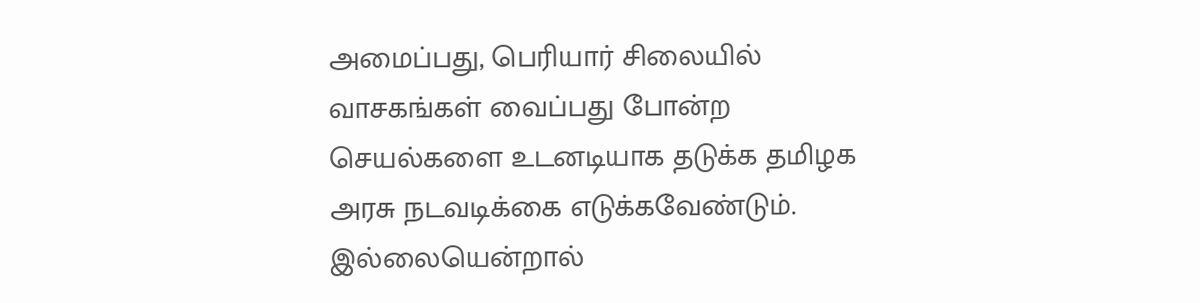அமைப்பது, பெரியார் சிலையில் வாசகங்கள் வைப்பது போன்ற செயல்களை உடனடியாக தடுக்க தமிழக அரசு நடவடிக்கை எடுக்கவேண்டும். இல்லையென்றால்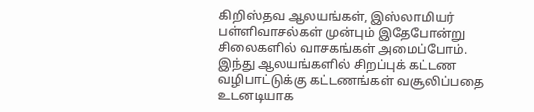கிறிஸ்தவ ஆலயங்கள், இஸ்லாமியர் பள்ளிவாசல்கள் முன்பும் இதேபோன்று சிலைகளில் வாசகங்கள் அமைப்போம். இந்து ஆலயங்களில் சிறப்புக் கட்டண வழிபாட்டுக்கு கட்டணங்கள் வசூலிப்பதை உடனடியாக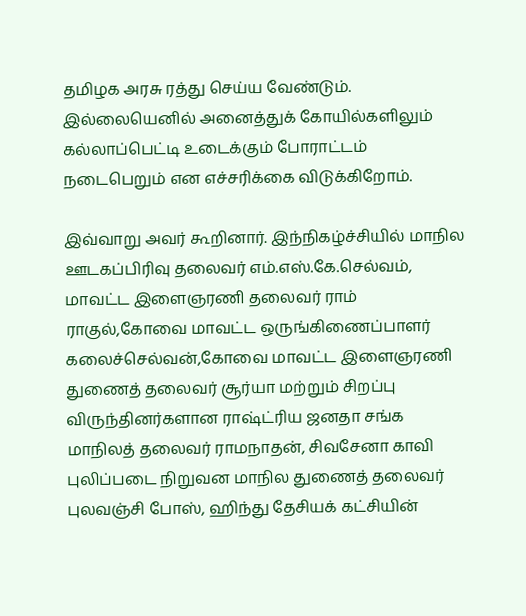தமிழக அரசு ரத்து செய்ய வேண்டும். இல்லையெனில் அனைத்துக் கோயில்களிலும் கல்லாப்பெட்டி உடைக்கும் போராட்டம் நடைபெறும் என எச்சரிக்கை விடுக்கிறோம்.

இவ்வாறு அவர் கூறினார். இந்நிகழ்ச்சியில் மாநில ஊடகப்பிரிவு தலைவர் எம்.எஸ்.கே.செல்வம், மாவட்ட இளைஞரணி தலைவர் ராம் ராகுல்,கோவை மாவட்ட ஒருங்கிணைப்பாளர் கலைச்செல்வன்,கோவை மாவட்ட இளைஞரணி துணைத் தலைவர் சூர்யா மற்றும் சிறப்பு விருந்தினர்களான ராஷ்ட்ரிய ஜனதா சங்க மாநிலத் தலைவர் ராமநாதன், சிவசேனா காவி புலிப்படை நிறுவன மாநில துணைத் தலைவர் புலவஞ்சி போஸ், ஹிந்து தேசியக் கட்சியின்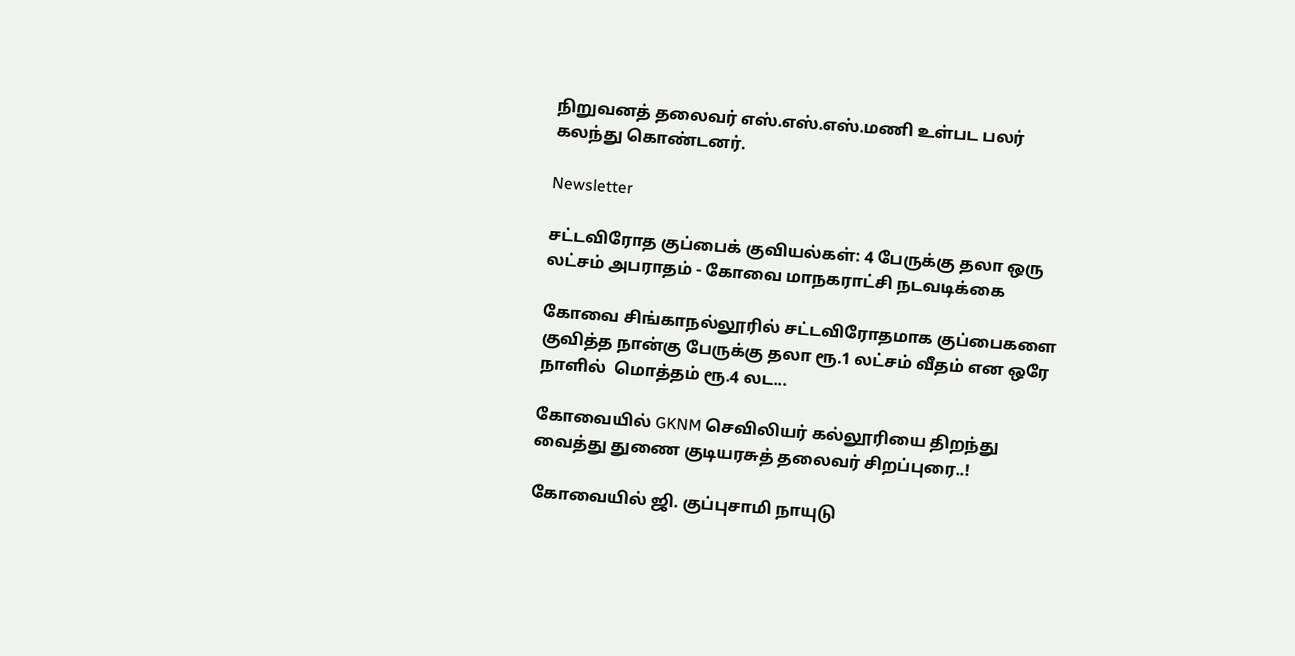நிறுவனத் தலைவர் எஸ்.எஸ்.எஸ்.மணி உள்பட பலர் கலந்து கொண்டனர்.

Newsletter

சட்டவிரோத குப்பைக் குவியல்கள்: 4 பேருக்கு தலா ஒரு லட்சம் அபராதம் - கோவை மாநகராட்சி நடவடிக்கை

கோவை சிங்காநல்லூரில் சட்டவிரோதமாக குப்பைகளை குவித்த நான்கு பேருக்கு தலா ரூ.1 லட்சம் வீதம் என ஒரே நாளில்  மொத்தம் ரூ.4 லட...

கோவையில் GKNM செவிலியர் கல்லூரியை திறந்து வைத்து துணை குடியரசுத் தலைவர் சிறப்புரை..!

கோவையில் ஜி. குப்புசாமி நாயுடு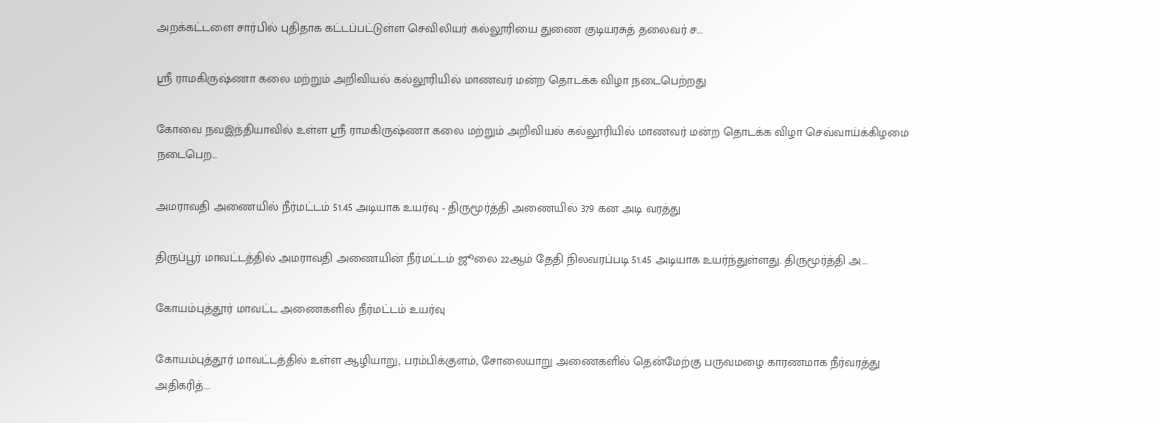அறக்கட்டளை சார்பில் புதிதாக கட்டப்பட்டுள்ள செவிலியர் கல்லூரியை துணை குடியரசுத் தலைவர் ச...

ஸ்ரீ ராமகிருஷ்ணா கலை மற்றும் அறிவியல் கல்லூரியில் மாணவர் மன்ற தொடக்க விழா நடைபெற்றது

கோவை நவஇந்தியாவில் உள்ள ஸ்ரீ ராமகிருஷ்ணா கலை மற்றும் அறிவியல் கல்லூரியில் மாணவர் மன்ற தொடக்க விழா செவ்வாய்க்கிழமை நடைபெற...

அமராவதி அணையில் நீர்மட்டம் 51.45 அடியாக உயர்வு - திருமூர்த்தி அணையில் 379 கன அடி வரத்து

திருப்பூர் மாவட்டத்தில் அமராவதி அணையின் நீர்மட்டம் ஜூலை 22ஆம் தேதி நிலவரப்படி 51.45 அடியாக உயர்ந்துள்ளது. திருமூர்த்தி அ...

கோயம்புத்தூர் மாவட்ட அணைகளில் நீர்மட்டம் உயர்வு

கோயம்புத்தூர் மாவட்டத்தில் உள்ள ஆழியாறு, பரம்பிக்குளம், சோலையாறு அணைகளில் தென்மேற்கு பருவமழை காரணமாக நீர்வரத்து அதிகரித்...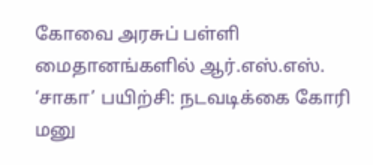கோவை அரசுப் பள்ளி மைதானங்களில் ஆர்.எஸ்.எஸ். ‘சாகா’ பயிற்சி: நடவடிக்கை கோரி மனு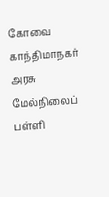கோவை காந்திமாநகர் அரசு மேல்நிலைப் பள்ளி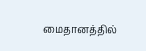மைதானத்தில்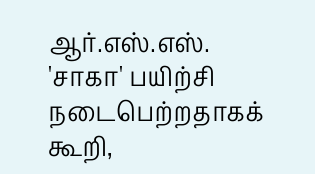ஆர்.எஸ்.எஸ். 'சாகா' பயிற்சி நடைபெற்றதாகக் கூறி,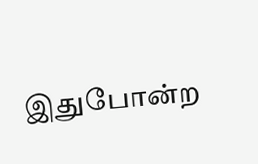இதுபோன்ற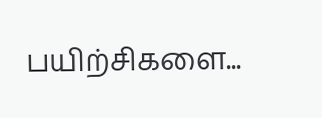பயிற்சிகளை...